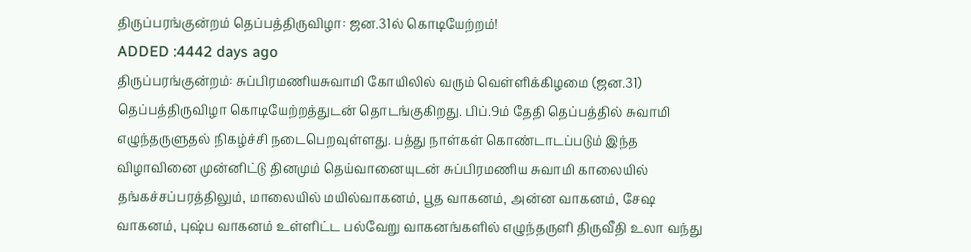திருப்பரங்குன்றம் தெப்பத்திருவிழா: ஜன.31ல் கொடியேற்றம்!
ADDED :4442 days ago
திருப்பரங்குன்றம்: சுப்பிரமணியசுவாமி கோயிலில் வரும் வெள்ளிக்கிழமை (ஜன.31) தெப்பத்திருவிழா கொடியேற்றத்துடன் தொடங்குகிறது. பிப்.9ம் தேதி தெப்பத்தில் சுவாமி எழுந்தருளுதல் நிகழ்ச்சி நடைபெறவுள்ளது. பத்து நாள்கள் கொண்டாடப்படும் இந்த விழாவினை முன்னிட்டு தினமும் தெய்வானையுடன் சுப்பிரமணிய சுவாமி காலையில் தங்கச்சப்பரத்திலும், மாலையில் மயில்வாகனம், பூத வாகனம், அன்ன வாகனம், சேஷ வாகனம், புஷ்ப வாகனம் உள்ளிட்ட பல்வேறு வாகனங்களில் எழுந்தருளி திருவீதி உலா வந்து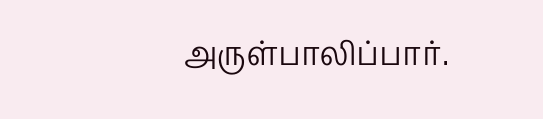அருள்பாலிப்பார்.